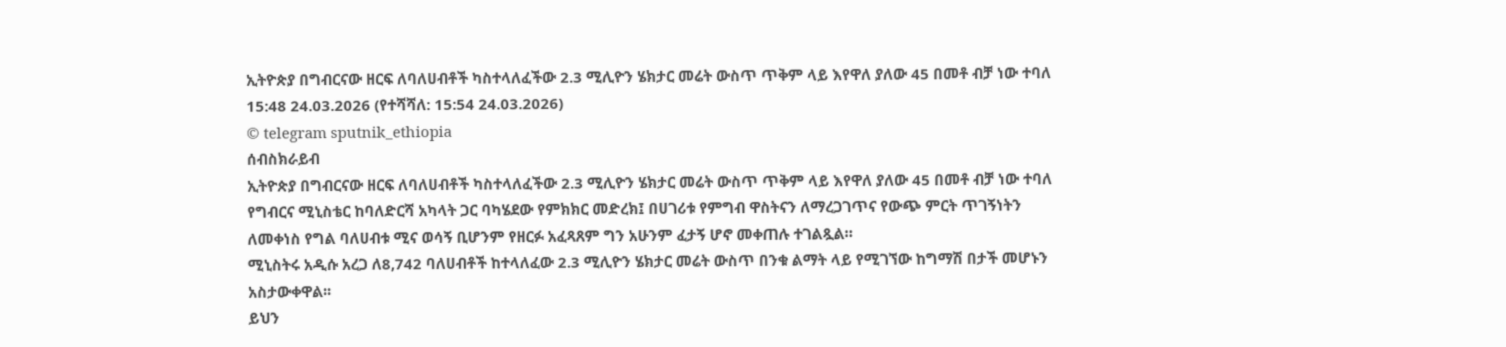ኢትዮጵያ በግብርናው ዘርፍ ለባለሀብቶች ካስተላለፈችው 2.3 ሚሊዮን ሄክታር መሬት ውስጥ ጥቅም ላይ እየዋለ ያለው 45 በመቶ ብቻ ነው ተባለ
15:48 24.03.2026 (የተሻሻለ: 15:54 24.03.2026)
© telegram sputnik_ethiopia
ሰብስክራይብ
ኢትዮጵያ በግብርናው ዘርፍ ለባለሀብቶች ካስተላለፈችው 2.3 ሚሊዮን ሄክታር መሬት ውስጥ ጥቅም ላይ እየዋለ ያለው 45 በመቶ ብቻ ነው ተባለ
የግብርና ሚኒስቴር ከባለድርሻ አካላት ጋር ባካሄደው የምክክር መድረክ፤ በሀገሪቱ የምግብ ዋስትናን ለማረጋገጥና የውጭ ምርት ጥገኝነትን ለመቀነስ የግል ባለሀብቱ ሚና ወሳኝ ቢሆንም የዘርፉ አፈጻጸም ግን አሁንም ፈታኝ ሆኖ መቀጠሉ ተገልጿል።
ሚኒስትሩ አዲሱ አረጋ ለ8,742 ባለሀብቶች ከተላለፈው 2.3 ሚሊዮን ሄክታር መሬት ውስጥ በንቁ ልማት ላይ የሚገኘው ከግማሽ በታች መሆኑን አስታውቀዋል፡፡
ይህን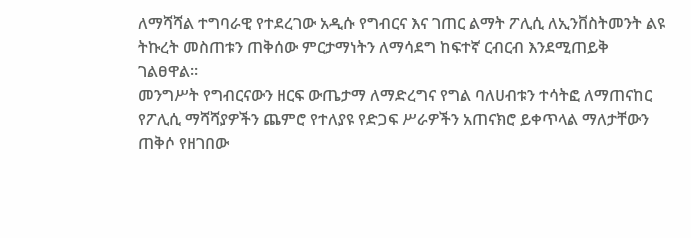ለማሻሻል ተግባራዊ የተደረገው አዲሱ የግብርና እና ገጠር ልማት ፖሊሲ ለኢንቨስትመንት ልዩ ትኩረት መስጠቱን ጠቅሰው ምርታማነትን ለማሳደግ ከፍተኛ ርብርብ እንደሚጠይቅ ገልፀዋል።
መንግሥት የግብርናውን ዘርፍ ውጤታማ ለማድረግና የግል ባለሀብቱን ተሳትፎ ለማጠናከር የፖሊሲ ማሻሻያዎችን ጨምሮ የተለያዩ የድጋፍ ሥራዎችን አጠናክሮ ይቀጥላል ማለታቸውን ጠቅሶ የዘገበው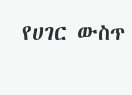የሀገር ውስጥ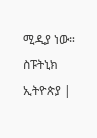ሚዲያ ነው።
ስፑትኒክ ኢትዮጵያ |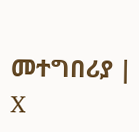መተግበሪያ | X